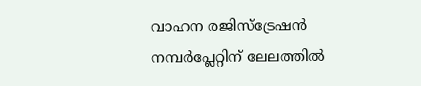വാഹന രജിസ്‌ട്രേഷന്‍ നമ്പര്‍പ്ലേറ്റിന് ലേലത്തില്‍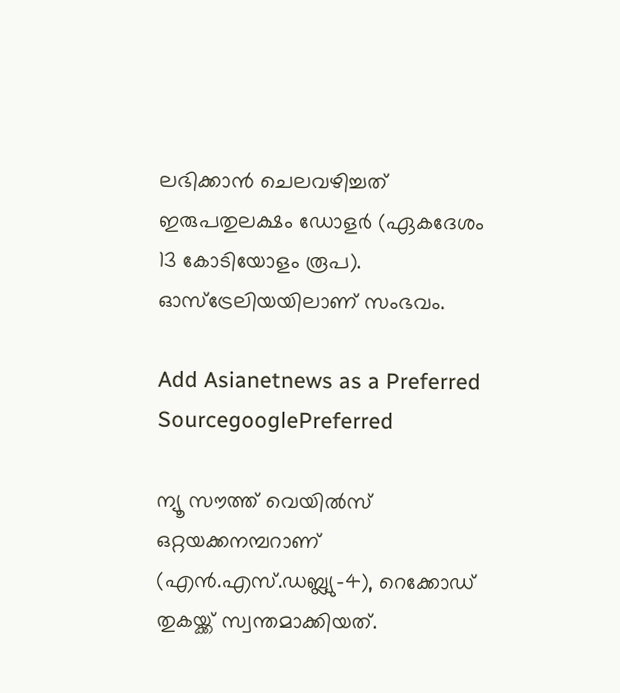ലഭിക്കാന്‍ ചെലവഴിച്ചത് ഇരുപതുലക്ഷം ഡോളര്‍ (ഏകദേശം 13 കോടിയോളം രൂപ). ഓസ്ട്രേലിയയിലാണ് സംഭവം.

Add Asianetnews as a Preferred SourcegooglePreferred

ന്യൂ സൗത്ത് വെയില്‍സ് ഒറ്റയക്കനമ്പറാണ് (എന്‍.എസ്.ഡബ്ല്യു-4), റെക്കോഡ് തുകയ്ക്ക് സ്വന്തമാക്കിയത്.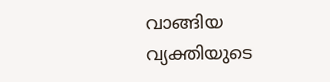വാങ്ങിയ വ്യക്തിയുടെ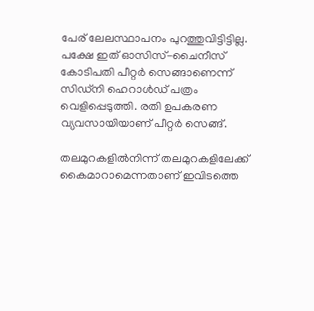പേര് ലേലസ്ഥാപനം പുറത്തുവിട്ടിട്ടില്ല. പക്ഷേ ഇത് ഓസിസ്-ചൈനീസ് കോടിപതി പീറ്റര്‍ സെങ്ങാണെന്ന് സിഡ്നി ഹെറാള്‍ഡ് പത്രം വെളിപ്പെടുത്തി. രതി ഉപകരണ വ്യവസായിയാണ് പീറ്റര്‍ സെങ്ങ്.

തലമുറകളില്‍നിന്ന് തലമുറകളിലേക്ക് കൈമാറാമെന്നതാണ് ഇവിടത്തെ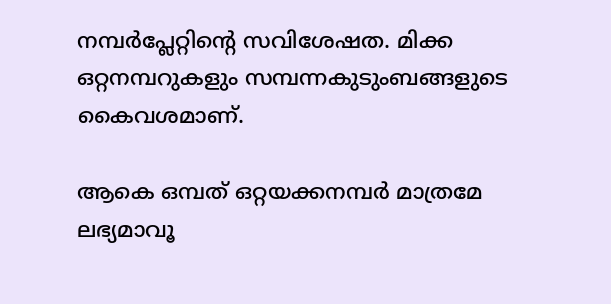നമ്പര്‍പ്ലേറ്റിന്റെ സവിശേഷത. മിക്ക ഒറ്റനമ്പറുകളും സമ്പന്നകുടുംബങ്ങളുടെ കൈവശമാണ്.

ആകെ ഒമ്പത് ഒറ്റയക്കനമ്പര്‍ മാത്രമേ ലഭ്യമാവൂ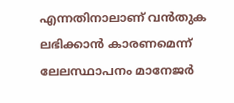എന്നതിനാലാണ് വന്‍തുക ലഭിക്കാന്‍ കാരണമെന്ന് ലേലസ്ഥാപനം മാനേജര്‍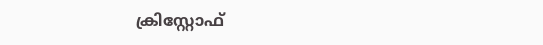ക്രിസ്റ്റോഫ്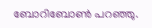ബോറിബോണ്‍ പറഞ്ഞു.